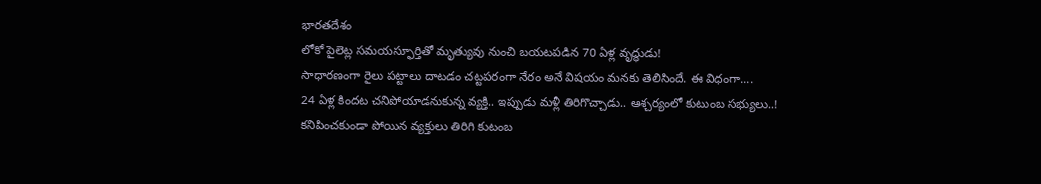భారతదేశం
లోకో పైలెట్ల సమయస్ఫూర్తితో మృత్యువు నుంచి బయటపడిన 70 ఏళ్ల వృద్ధుడు!
సాధారణంగా రైలు పట్టాలు దాటడం చట్టపరంగా నేరం అనే విషయం మనకు తెలిసిందే. ఈ విధంగా....
24 ఏళ్ల కిందట చనిపోయాడనుకున్న వ్యక్తి.. ఇప్పుడు మళ్లీ తిరిగొచ్చాడు.. ఆశ్చర్యంలో కుటుంబ సభ్యులు..!
కనిపించకుండా పోయిన వ్యక్తులు తిరిగి కుటంబ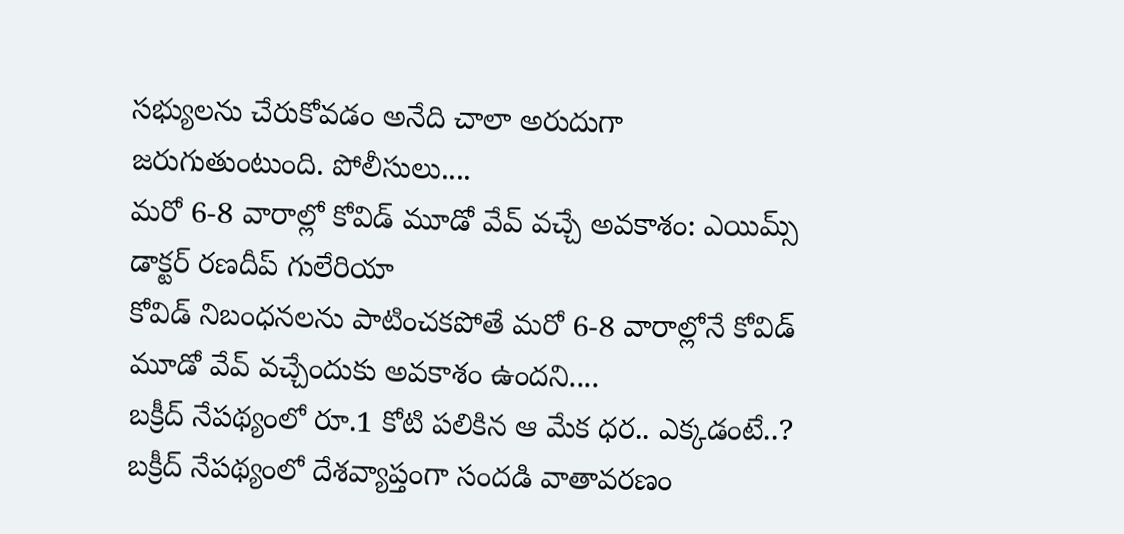సభ్యులను చేరుకోవడం అనేది చాలా అరుదుగా జరుగుతుంటుంది. పోలీసులు....
మరో 6-8 వారాల్లో కోవిడ్ మూడో వేవ్ వచ్చే అవకాశం: ఎయిమ్స్ డాక్టర్ రణదీప్ గులేరియా
కోవిడ్ నిబంధనలను పాటించకపోతే మరో 6-8 వారాల్లోనే కోవిడ్ మూడో వేవ్ వచ్చేందుకు అవకాశం ఉందని....
బక్రీద్ నేపథ్యంలో రూ.1 కోటి పలికిన ఆ మేక ధర.. ఎక్కడంటే..?
బక్రీద్ నేపథ్యంలో దేశవ్యాప్తంగా సందడి వాతావరణం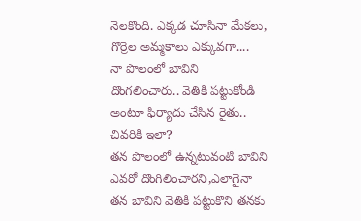నెలకొంది. ఎక్కడ చూసినా మేకలు, గొర్రెల అమ్మకాలు ఎక్కువగా....
నా పొలంలో బావిని దొంగలించారు.. వెతికి పట్టుకోండి అంటూ ఫిర్యాదు చేసిన రైతు.. చివరికి ఇలా?
తన పొలంలో ఉన్నటువంటి బావిని ఎవరో దొంగిలించారని,ఎలాగైనా తన బావిని వెతికి పట్టుకొని తనకు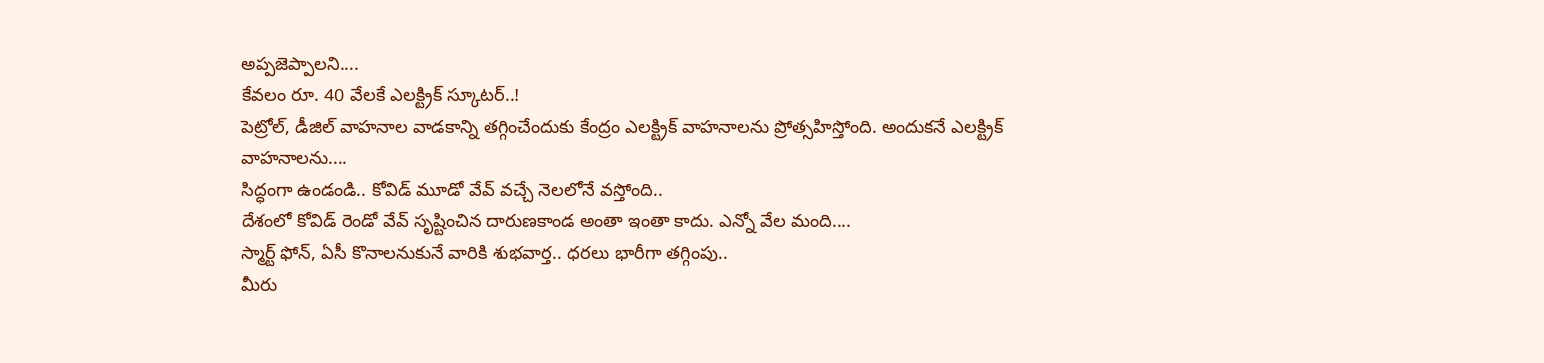అప్పజెప్పాలని....
కేవలం రూ. 40 వేలకే ఎలక్ట్రిక్ స్కూటర్..!
పెట్రోల్, డీజిల్ వాహనాల వాడకాన్ని తగ్గించేందుకు కేంద్రం ఎలక్ట్రిక్ వాహనాలను ప్రోత్సహిస్తోంది. అందుకనే ఎలక్ట్రిక్ వాహనాలను....
సిద్ధంగా ఉండండి.. కోవిడ్ మూడో వేవ్ వచ్చే నెలలోనే వస్తోంది..
దేశంలో కోవిడ్ రెండో వేవ్ సృష్టించిన దారుణకాండ అంతా ఇంతా కాదు. ఎన్నో వేల మంది....
స్మార్ట్ ఫోన్, ఏసీ కొనాలనుకునే వారికి శుభవార్త.. ధరలు భారీగా తగ్గింపు..
మీరు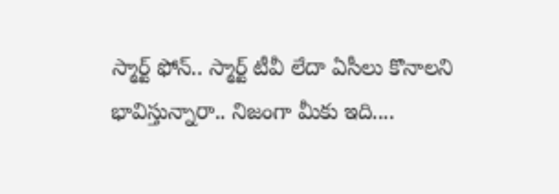స్మార్ట్ ఫోన్.. స్మార్ట్ టీవీ లేదా ఏసీలు కొనాలని భావిస్తున్నారా.. నిజంగా మీకు ఇది....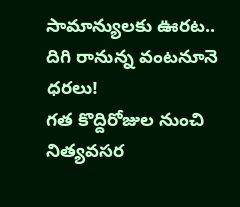సామాన్యులకు ఊరట.. దిగి రానున్న వంటనూనె ధరలు!
గత కొద్దిరోజుల నుంచి నిత్యవసర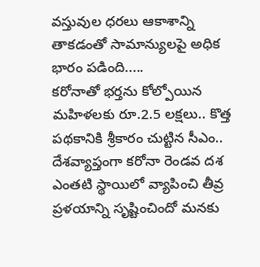వస్తువుల ధరలు ఆకాశాన్ని తాకడంతో సామాన్యులపై అధిక భారం పడింది.....
కరోనాతో భర్తను కోల్పోయిన మహిళలకు రూ.2.5 లక్షలు.. కొత్త పథకానికి శ్రీకారం చుట్టిన సీఎం..
దేశవ్యాప్తంగా కరోనా రెండవ దశ ఎంతటి స్థాయిలో వ్యాపించి తీవ్ర ప్రళయాన్ని సృష్టించిందో మనకు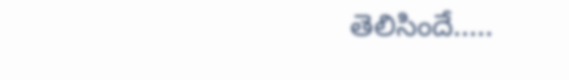తెలిసిందే.....